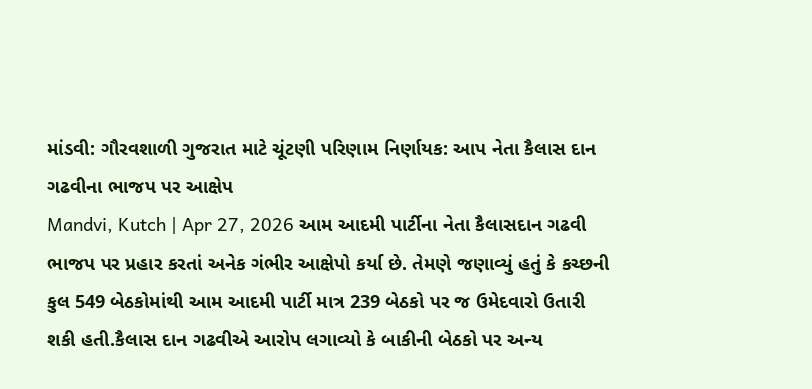માંડવી: ગૌરવશાળી ગુજરાત માટે ચૂંટણી પરિણામ નિર્ણાયક: આપ નેતા કૈલાસ દાન ગઢવીના ભાજપ પર આક્ષેપ
Mandvi, Kutch | Apr 27, 2026 આમ આદમી પાર્ટીના નેતા કૈલાસદાન ગઢવી ભાજપ પર પ્રહાર કરતાં અનેક ગંભીર આક્ષેપો કર્યા છે. તેમણે જણાવ્યું હતું કે કચ્છની કુલ 549 બેઠકોમાંથી આમ આદમી પાર્ટી માત્ર 239 બેઠકો પર જ ઉમેદવારો ઉતારી શકી હતી.કૈલાસ દાન ગઢવીએ આરોપ લગાવ્યો કે બાકીની બેઠકો પર અન્ય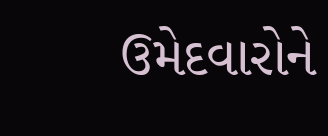ઉમેદવારોને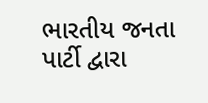ભારતીય જનતા પાર્ટી દ્વારા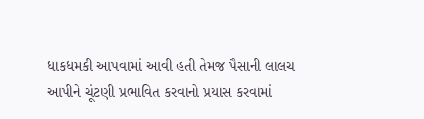ધાકધમકી આપવામાં આવી હતી તેમજ પૈસાની લાલચ આપીને ચૂંટણી પ્રભાવિત કરવાનો પ્રયાસ કરવામાં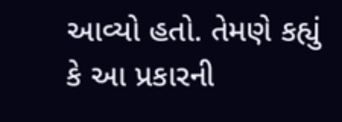આવ્યો હતો. તેમણે કહ્યું કે આ પ્રકારની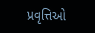પ્રવૃત્તિઓ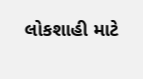લોકશાહી માટે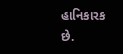હાનિકારક છે.